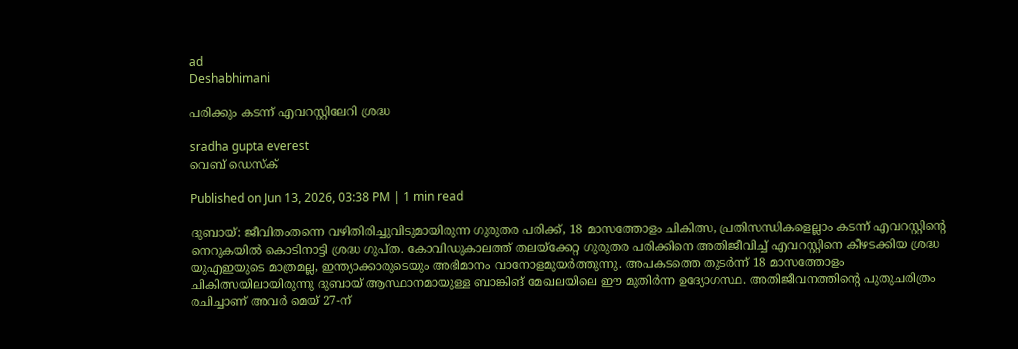ad
Deshabhimani

പരിക്കും കടന്ന്‌ എവറസ്റ്റിലേറി ശ്രദ്ധ

sradha gupta everest
വെബ് ഡെസ്ക്

Published on Jun 13, 2026, 03:38 PM | 1 min read

ദുബായ്: ജീവിതംതന്നെ വഴിതിരിച്ചുവിടുമായിരുന്ന ഗുരുതര പരിക്ക്‌, 18 മാസത്തോളം ചികിത്സ, പ്രതിസന്ധികളെല്ലാം കടന്ന്‌ എവറസ്റ്റിന്റെ നെറുകയിൽ കൊടിനാട്ടി ശ്രദ്ധ ഗുപ്‌ത. കോവിഡുകാലത്ത് തലയ്ക്കേറ്റ ഗുരുതര പരിക്കിനെ അതിജീവിച്ച്‌ എവറസ്റ്റിനെ ക‍ീഴടക്കിയ ശ്രദ്ധ യുഎഇയുടെ മാത്രമല്ല, ഇന്ത്യാക്കാരുടെയും അഭിമാനം വാനോളമുയർത്തുന്നു. അപകടത്തെ തുടർന്ന്‌ 18 മാസത്തോളം ചികിത്സയിലായിരുന്നു ദുബായ് ആസ്ഥാനമായുള്ള ബാങ്കിങ് മേഖലയിലെ ഇ‍ൗ മുതിർന്ന ഉദ്യോഗസ്ഥ. അതിജീവനത്തിന്റെ പുതുചരിത്രം രചിച്ചാണ്‌ അവർ മെയ് 27-ന്‌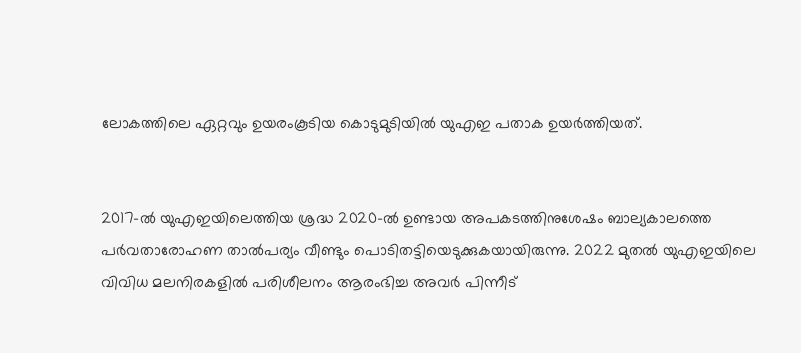ലോകത്തിലെ ഏറ്റവും ഉയരംകൂടിയ കൊടുമുടിയിൽ യുഎഇ പതാക ഉയർത്തിയത്‌.


2017-ൽ യുഎഇയിലെത്തിയ ശ്രദ്ധ 2020-ൽ ഉണ്ടായ അപകടത്തിനുശേഷം ബാല്യകാലത്തെ പർവതാരോഹണ താൽപര്യം വീണ്ടും പൊടിതട്ടിയെടുക്കുകയായിരുന്നു. 2022 മുതൽ യുഎഇയിലെ വിവിധ മലനിരകളിൽ പരിശീലനം ആരംഭിച്ച അവർ പിന്നീട്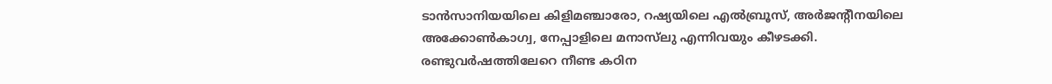ടാൻസാനിയയിലെ കിളിമഞ്ചാരോ, റഷ്യയിലെ എൽബ്രൂസ്, അർജന്റീനയിലെ അക്കോൺകാഗ്വ, നേപ്പാളിലെ മനാസ്‌ലു എന്നിവയും കീഴടക്കി. രണ്ടുവർഷത്തിലേറെ നീണ്ട കഠിന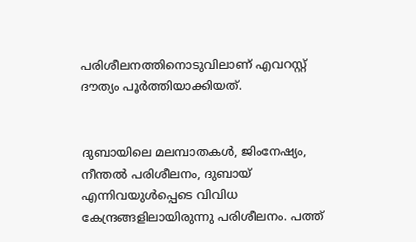പരിശീലനത്തിനൊടുവിലാണ് എവറസ്റ്റ് ദൗത്യം പൂർത്തിയാക്കിയത്.


ദുബായിലെ മലമ്പാതകൾ, ജിംനേഷ്യം, നീന്തൽ പരിശീലനം, ദുബായ് എന്നിവയുൾപ്പെടെ വിവിധ കേന്ദ്രങ്ങളിലായിരുന്നു പരിശീലനം. പത്ത്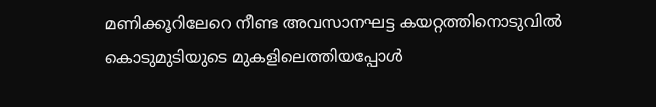മണിക്കൂറിലേറെ നീണ്ട അവസാനഘട്ട കയറ്റത്തിനൊടുവിൽ കൊടുമുടിയുടെ മുകളിലെത്തിയപ്പോൾ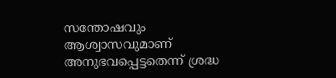സന്തോഷവും ആശ്വാസവുമാണ്‌ അനുഭവപ്പെട്ടതെന്ന്‌ ശ്രദ്ധ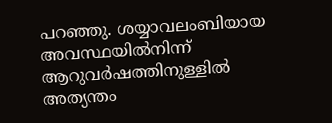പറഞ്ഞു. ശയ്യാവലംബിയായ അവസ്ഥയിൽനിന്ന്‌ ആറുവർഷത്തിനുള്ളിൽ അത്യന്തം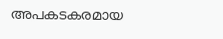അപകടകരമായ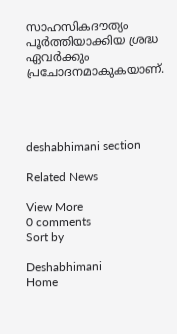സാഹസികദ‍ൗത്യം പൂർത്തിയാക്കിയ ശ്രദ്ധ ഏവർക്കും പ്രചോദനമാകുകയാണ്‌.




deshabhimani section

Related News

View More
0 comments
Sort by

Deshabhimani
Home